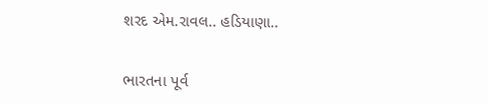શરદ એમ.રાવલ.. હડિયાણા..


ભારતના પૂર્વ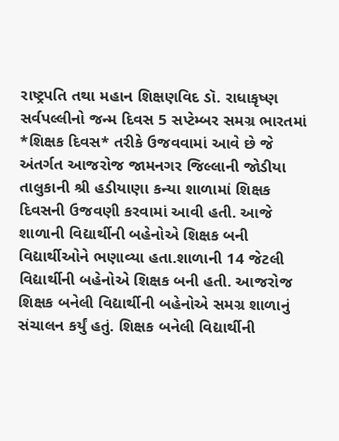રાષ્ટ્રપતિ તથા મહાન શિક્ષણવિદ ડૉ. રાધાકૃષ્ણ સર્વપલ્લીનો જન્મ દિવસ 5 સપ્ટેમ્બર સમગ્ર ભારતમાં *શિક્ષક દિવસ* તરીકે ઉજવવામાં આવે છે જે અંતર્ગત આજરોજ જામનગર જિલ્લાની જોડીયા તાલુકાની શ્રી હડીયાણા કન્યા શાળામાં શિક્ષક દિવસની ઉજવણી કરવામાં આવી હતી. આજે શાળાની વિદ્યાર્થીની બહેનોએ શિક્ષક બની વિદ્યાર્થીઓને ભણાવ્યા હતા.શાળાની 14 જેટલી વિદ્યાર્થીની બહેનોએ શિક્ષક બની હતી. આજરોજ શિક્ષક બનેલી વિદ્યાર્થીની બહેનોએ સમગ્ર શાળાનું સંચાલન કર્યું હતું. શિક્ષક બનેલી વિદ્યાર્થીની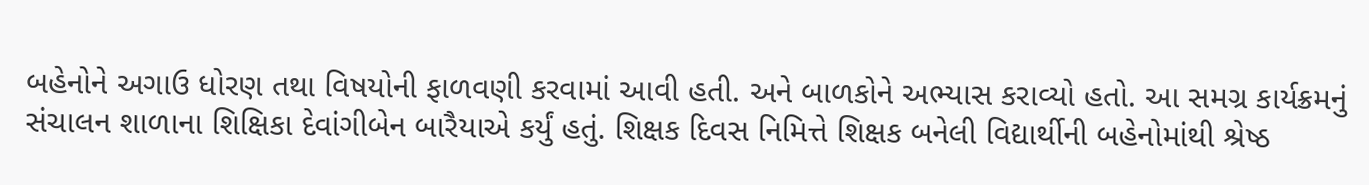બહેનોને અગાઉ ધોરણ તથા વિષયોની ફાળવણી કરવામાં આવી હતી. અને બાળકોને અભ્યાસ કરાવ્યો હતો. આ સમગ્ર કાર્યક્રમનું સંચાલન શાળાના શિક્ષિકા દેવાંગીબેન બારૈયાએ કર્યું હતું. શિક્ષક દિવસ નિમિત્તે શિક્ષક બનેલી વિદ્યાર્થીની બહેનોમાંથી શ્રેષ્ઠ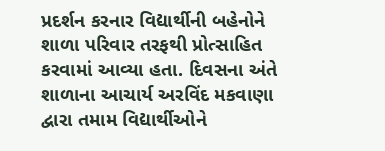પ્રદર્શન કરનાર વિદ્યાર્થીની બહેનોને શાળા પરિવાર તરફથી પ્રોત્સાહિત કરવામાં આવ્યા હતા. દિવસના અંતે શાળાના આચાર્ય અરવિંદ મકવાણા દ્વારા તમામ વિદ્યાર્થીઓને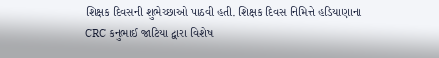શિક્ષક દિવસની શુભેચ્છાઓ પાઠવી હતી. શિક્ષક દિવસ નિમિત્તે હડિયાણાના CRC કનુભાઈ જાટિયા દ્વારા વિશેષ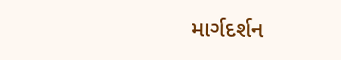માર્ગદર્શન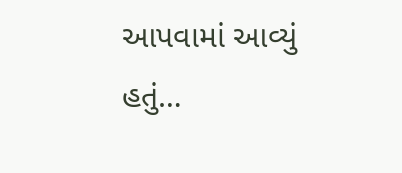આપવામાં આવ્યું હતું…